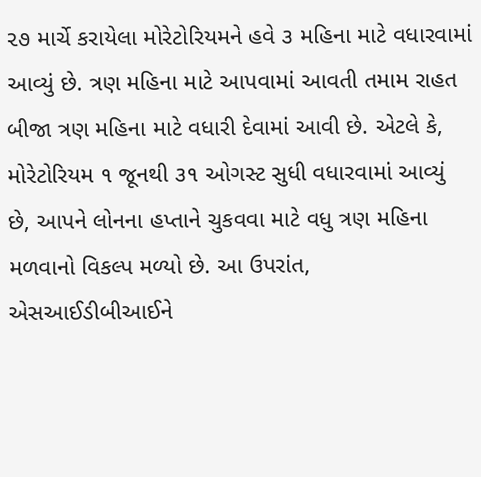૨૭ માર્ચે કરાયેલા મોરેટોરિયમને હવે ૩ મહિના માટે વધારવામાં આવ્યું છે. ત્રણ મહિના માટે આપવામાં આવતી તમામ રાહત બીજા ત્રણ મહિના માટે વધારી દેવામાં આવી છે. એટલે કે, મોરેટોરિયમ ૧ જૂનથી ૩૧ ઓગસ્ટ સુધી વધારવામાં આવ્યું છે, આપને લોનના હપ્તાને ચુકવવા માટે વધુ ત્રણ મહિના મળવાનો વિકલ્પ મળ્યો છે. આ ઉપરાંત, એસઆઈડીબીઆઈને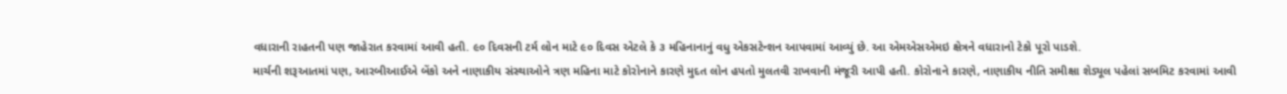વધારાની રાહતની પણ જાહેરાત કરવામાં આવી હતી. ૯૦ દિવસની ટર્મ લોન માટે ૯૦ દિવસ એટલે કે ૩ મહિનાનાનું વધુ એકસટેન્શન આપવામાં આવ્યું છે. આ એમએસએમઇ ક્ષેત્રને વધારાનો ટેકો પૂરો પાડશે.
માર્ચની શરૂઆતમાં પણ, આરબીઆઈએ બેંકો અને નાણાકીય સંસ્થાઓને ત્રણ મહિના માટે કોરોનાને કારણે મુદત લોન હપતો મુલતવી રાખવાની મંજૂરી આપી હતી. કોરોનાને કારણે, નાણાકીય નીતિ સમીક્ષા શેડ્યૂલ પહેલાં સબમિટ કરવામાં આવી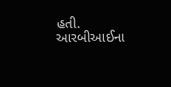હતી. આરબીઆઈના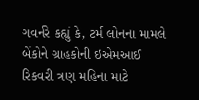ગવર્નરે કહ્યું કે, ટર્મ લોનના મામલે બેંકોને ગ્રાહકોની ઇએમઆઈ રિકવરી ત્રણ મહિના માટે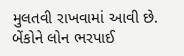મુલતવી રાખવામાં આવી છે. બેંકોને લોન ભરપાઈ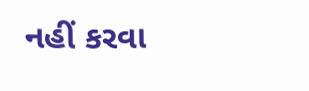નહીં કરવા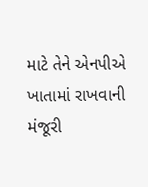માટે તેને એનપીએ ખાતામાં રાખવાની મંજૂરી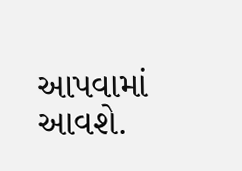આપવામાં આવશે.